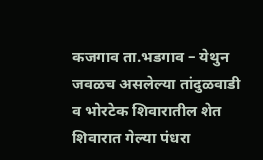कजगाव ता.भडगाव – येथुन जवळच असलेल्या तांदुळवाडी व भोरटेक शिवारातील शेत शिवारात गेल्या पंधरा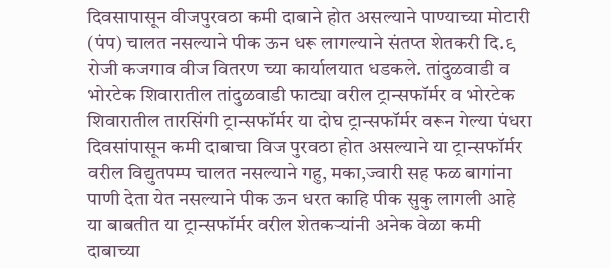दिवसापासून वीजपुरवठा कमी दाबाने होत असल्याने पाण्याच्या मोटारी (पंप) चालत नसल्याने पीक ऊन धरू लागल्याने संतप्त शेतकरी दि.९ रोजी कजगाव वीज वितरण च्या कार्यालयात धडकले. तांदुळवाडी व भोरटेक शिवारातील तांदुळवाडी फाट्या वरील ट्रान्सफॉर्मर व भोरटेक शिवारातील तारसिंगी ट्रान्सफॉर्मर या दोघ ट्रान्सफॉर्मर वरून गेल्या पंधरा दिवसांपासून कमी दाबाचा विज पुरवठा होत असल्याने या ट्रान्सफॉर्मर वरील विद्युतपम्प चालत नसल्याने गहु, मका,ज्वारी सह फळ बागांना पाणी देता येत नसल्याने पीक ऊन धरत काहि पीक सुकु लागली आहे या बाबतीत या ट्रान्सफॉर्मर वरील शेतकऱ्यांनी अनेक वेळा कमी दाबाच्या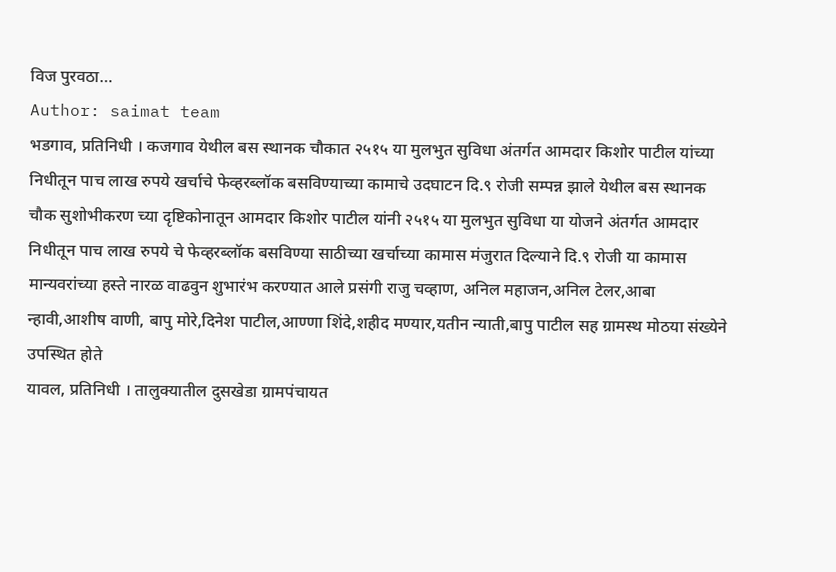विज पुरवठा…
Author: saimat team
भडगाव, प्रतिनिधी । कजगाव येथील बस स्थानक चौकात २५१५ या मुलभुत सुविधा अंतर्गत आमदार किशोर पाटील यांच्या निधीतून पाच लाख रुपये खर्चाचे फेव्हरब्लॉक बसविण्याच्या कामाचे उदघाटन दि.९ रोजी सम्पन्न झाले येथील बस स्थानक चौक सुशोभीकरण च्या दृष्टिकोनातून आमदार किशोर पाटील यांनी २५१५ या मुलभुत सुविधा या योजने अंतर्गत आमदार निधीतून पाच लाख रुपये चे फेव्हरब्लॉक बसविण्या साठीच्या खर्चाच्या कामास मंजुरात दिल्याने दि.९ रोजी या कामास मान्यवरांच्या हस्ते नारळ वाढवुन शुभारंभ करण्यात आले प्रसंगी राजु चव्हाण, अनिल महाजन,अनिल टेलर,आबा न्हावी,आशीष वाणी, बापु मोरे,दिनेश पाटील,आण्णा शिंदे,शहीद मण्यार,यतीन न्याती,बापु पाटील सह ग्रामस्थ मोठया संख्येने उपस्थित होते
यावल, प्रतिनिधी । तालुक्यातील दुसखेडा ग्रामपंचायत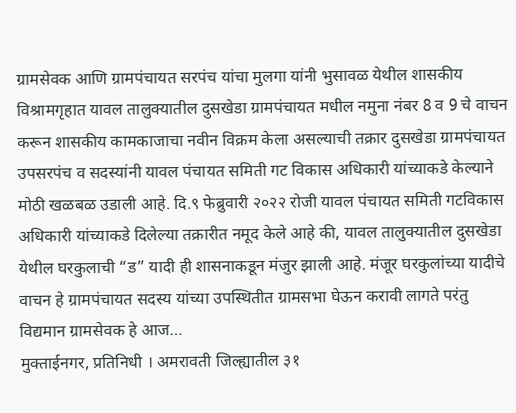ग्रामसेवक आणि ग्रामपंचायत सरपंच यांचा मुलगा यांनी भुसावळ येथील शासकीय विश्रामगृहात यावल तालुक्यातील दुसखेडा ग्रामपंचायत मधील नमुना नंबर 8 व 9 चे वाचन करून शासकीय कामकाजाचा नवीन विक्रम केला असल्याची तक्रार दुसखेडा ग्रामपंचायत उपसरपंच व सदस्यांनी यावल पंचायत समिती गट विकास अधिकारी यांच्याकडे केल्याने मोठी खळबळ उडाली आहे. दि.९ फेब्रुवारी २०२२ रोजी यावल पंचायत समिती गटविकास अधिकारी यांच्याकडे दिलेल्या तक्रारीत नमूद केले आहे की, यावल तालुक्यातील दुसखेडा येथील घरकुलाची “ड” यादी ही शासनाकडून मंजुर झाली आहे. मंजूर घरकुलांच्या यादीचे वाचन हे ग्रामपंचायत सदस्य यांच्या उपस्थितीत ग्रामसभा घेऊन करावी लागते परंतु विद्यमान ग्रामसेवक हे आज…
मुक्ताईनगर, प्रतिनिधी । अमरावती जिल्ह्यातील ३१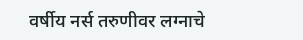वर्षीय नर्स तरुणीवर लग्नाचे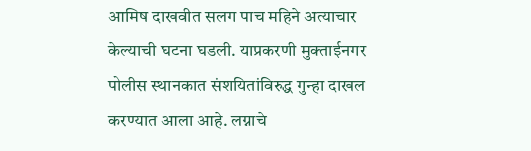आमिष दाखवीत सलग पाच महिने अत्याचार केल्याची घटना घडली. याप्रकरणी मुक्ताईनगर पोलीस स्थानकात संशयितांविरुद्ध गुन्हा दाखल करण्यात आला आहे. लग्नाचे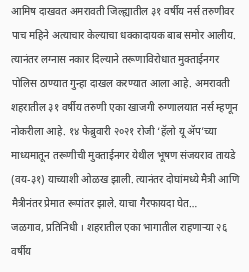आमिष दाखवत अमरावती जिल्ह्यातील ३१ वर्षीय नर्स तरुणीवर पाच महिने अत्याचार केल्याचा धक्कादायक बाब समोर आलीय. त्यानंतर लग्नास नकार दिल्याने तरूणाविरोधात मुक्ताईनगर पोलिस ठाण्यात गुन्हा दाखल करण्यात आला आहे. अमरावती शहरातील ३१ वर्षीय तरुणी एका खाजगी रुग्णालयात नर्स म्हणून नोकरीला आहे. १४ फेब्रुवारी २०२१ रोजी ‘हॅलो यू ॲप’च्या माध्यमातून तरूणीची मुक्ताईनगर येथील भूषण संजयराव तायडे (वय-३१) याच्याशी ओळख झाली. त्यानंतर दोघांमध्ये मैत्री आणि मैत्रीनंतर प्रेमात रूपांतर झाले. याचा गैरफायदा घेत…
जळगाव, प्रतिनिधी । शहरातील एका भागातील राहणाऱ्या २६ वर्षीय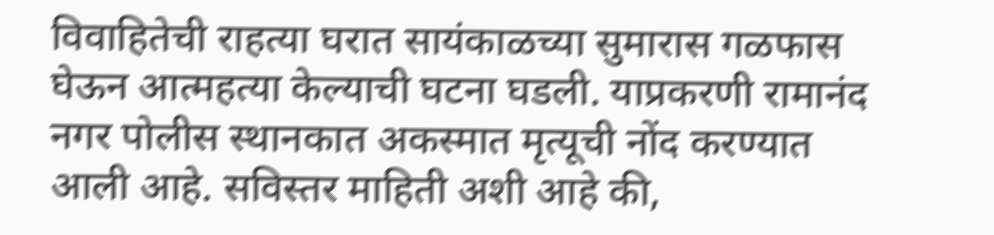विवाहितेची राहत्या घरात सायंकाळच्या सुमारास गळफास घेऊन आत्महत्या केल्याची घटना घडली. याप्रकरणी रामानंद नगर पोलीस स्थानकात अकस्मात मृत्यूची नोंद करण्यात आली आहे. सविस्तर माहिती अशी आहे की,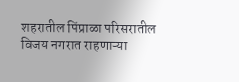शहरातील पिंप्राळा परिसरातील विजय नगरात राहणाऱ्या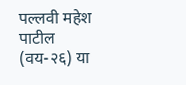पल्लवी महेश पाटील (वय-२६) या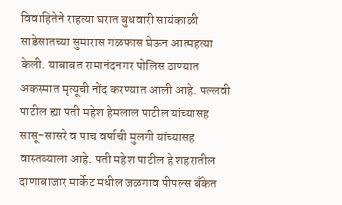विवाहितेने राहत्या घरात बुधवारी सायंकाळी साडेसातच्या सुमारास गळफास घेऊन आत्महत्या केली. याबाबत रामानंदनगर पोलिस ठाण्यात अकस्मात मृत्यूची नोंद करण्यात आली आहे. पल्लवी पाटील ह्या पती महेश हेमलाल पाटील यांच्यासह सासू-सासरे व पाच वर्षाची मुलगी यांच्यासह वास्तव्याला आहे. पती महेश पाटील हे शहरातील दाणाबाजार मार्केट मधील जळगाव पीपल्स बँकेत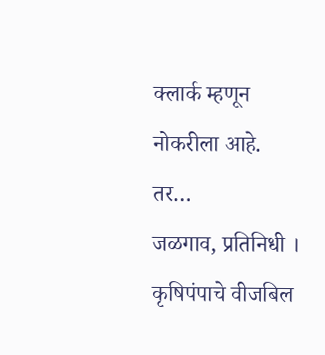क्लार्क म्हणून नोकरीला आहे. तर…
जळगाव, प्रतिनिधी । कृषिपंपाचे वीजबिल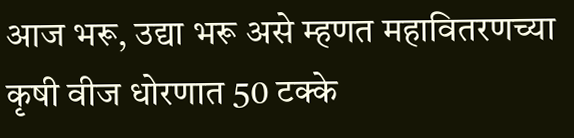आज भरू, उद्या भरू असे म्हणत महावितरणच्या कृषी वीज धोरणात 50 टक्के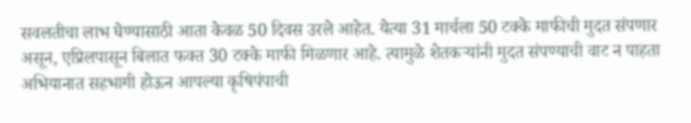सवलतीचा लाभ घेण्यासाठी आता केवळ 50 दिवस उरले आहेत. येत्या 31 मार्चला 50 टक्के माफीची मुदत संपणार असून, एप्रिलपासून बिलात फक्त 30 टक्के माफी मिळणार आहे. त्यामुळे शेतकऱ्यांनी मुदत संपण्याची वाट न पाहता अभियानात सहभागी होऊन आपल्या कृषिपंपाची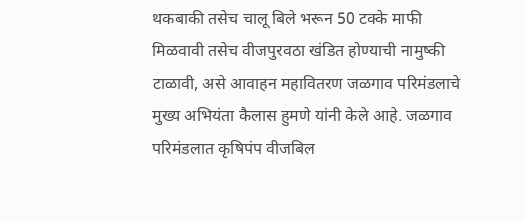थकबाकी तसेच चालू बिले भरून 50 टक्के माफी मिळवावी तसेच वीजपुरवठा खंडित होण्याची नामुष्की टाळावी, असे आवाहन महावितरण जळगाव परिमंडलाचे मुख्य अभियंता कैलास हुमणे यांनी केले आहे. जळगाव परिमंडलात कृषिपंप वीजबिल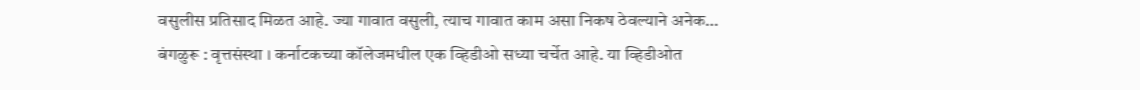वसुलीस प्रतिसाद मिळत आहे. ज्या गावात वसुली, त्याच गावात काम असा निकष ठेवल्याने अनेक…
बंगळुरू : वृत्तसंस्था । कर्नाटकच्या कॉलेजमधील एक व्हिडीओ सध्या चर्चेत आहे. या व्हिडीओत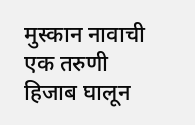मुस्कान नावाची एक तरुणी हिजाब घालून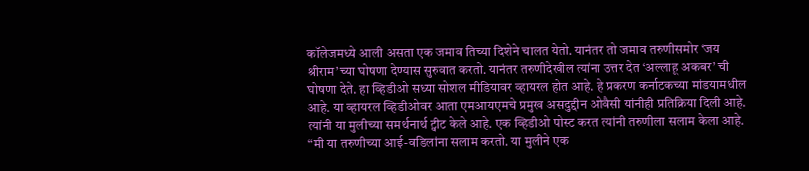कॉलेजमध्ये आली असता एक जमाव तिच्या दिशेने चालत येतो. यानंतर तो जमाव तरुणीसमोर ‘जय श्रीराम’च्या घोषणा देण्यास सुरुवात करतो. यानंतर तरुणीदेखील त्यांना उत्तर देत ‘अल्लाहू अकबर’ ची घोषणा देते. हा व्हिडीओ सध्या सोशल मीडियावर व्हायरल होत आहे. हे प्रकरण कर्नाटकच्या मांडयामधील आहे. या व्हायरल व्हिडीओवर आता एमआयएमचे प्रमुख असदुद्दीन ओवैसी यांनीही प्रतिक्रिया दिली आहे. त्यांनी या मुलीच्या समर्थनार्थ ट्वीट केले आहे. एक व्हिडीओ पोस्ट करत त्यांनी तरुणीला सलाम केला आहे. “मी या तरुणीच्या आई-वडिलांना सलाम करतो. या मुलीने एक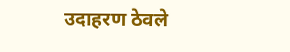उदाहरण ठेवले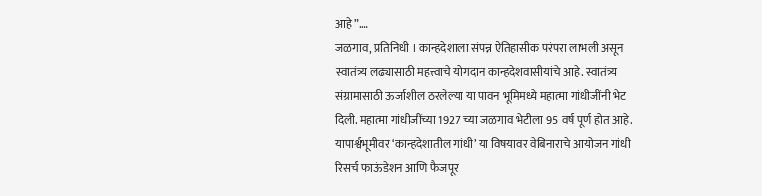आहे”.…
जळगाव, प्रतिनिधी । कान्हदेशाला संपन्न ऐतिहासीक परंपरा लाभली असून स्वातंत्र्य लढ्यासाठी महत्त्वाचे योगदान कान्हदेशवासीयांचे आहे. स्वातंत्र्य संग्रामासाठी ऊर्जाशील ठरलेल्या या पावन भूमिमध्ये महात्मा गांधीजींनी भेट दिली. महात्मा गांधीजींच्या 1927 च्या जळगाव भेटीला 95 वर्ष पूर्ण होत आहे. यापार्श्वभूमीवर ‘कान्हदेशातील गांधी’ या विषयावर वेबिनाराचे आयोजन गांधी रिसर्च फाऊंडेशन आणि फैजपूर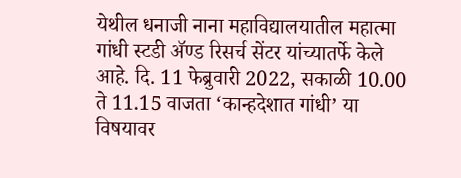येथील धनाजी नाना महाविद्यालयातील महात्मा गांधी स्टडी ॲण्ड रिसर्च सेंटर यांच्यातर्फे केले आहे. दि. 11 फेब्रुवारी 2022, सकाळी 10.00 ते 11.15 वाजता ‘कान्हदेशात गांधी’ या विषयावर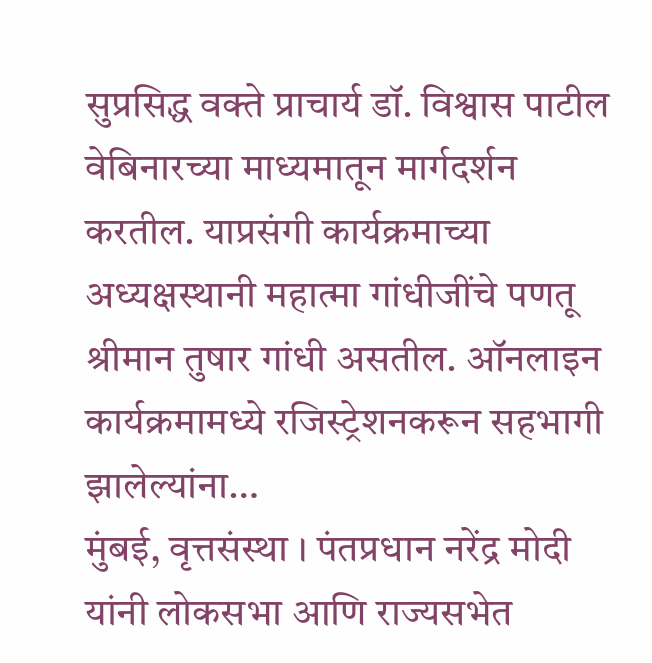सुप्रसिद्ध वक्ते प्राचार्य डॉ. विश्वास पाटील वेबिनारच्या माध्यमातून मार्गदर्शन करतील. याप्रसंगी कार्यक्रमाच्या अध्यक्षस्थानी महात्मा गांधीजींचे पणतू श्रीमान तुषार गांधी असतील. ऑनलाइन कार्यक्रमामध्ये रजिस्ट्रेशनकरून सहभागी झालेल्यांना…
मुंबई, वृत्तसंस्था । पंतप्रधान नरेंद्र मोदी यांनी लोकसभा आणि राज्यसभेत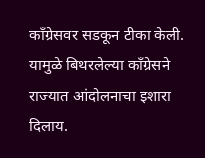काँग्रेसवर सडकून टीका केली. यामुळे बिथरलेल्या काँग्रेसने राज्यात आंदोलनाचा इशारा दिलाय.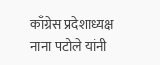काँग्रेस प्रदेशाध्यक्ष नाना पटोले यांनी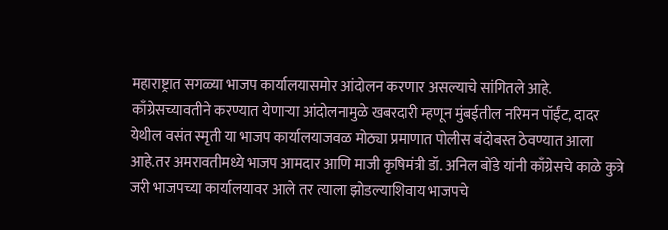महाराष्ट्रात सगळ्या भाजप कार्यालयासमोर आंदोलन करणार असल्याचे सांगितले आहे. काँग्रेसच्यावतीने करण्यात येणाऱ्या आंदोलनामुळे खबरदारी म्हणून मुंबईतील नरिमन पॉईंट, दादर येथील वसंत स्मृती या भाजप कार्यालयाजवळ मोठ्या प्रमाणात पोलीस बंदोबस्त ठेवण्यात आला आहे.तर अमरावतीमध्ये भाजप आमदार आणि माजी कृषिमंत्री डॉ. अनिल बोंडे यांनी काँग्रेसचे काळे कुत्रे जरी भाजपच्या कार्यालयावर आले तर त्याला झोडल्याशिवाय भाजपचे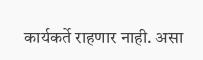कार्यकर्ते राहणार नाही. असा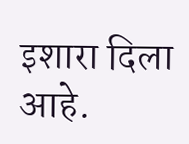इशारा दिला आहे.